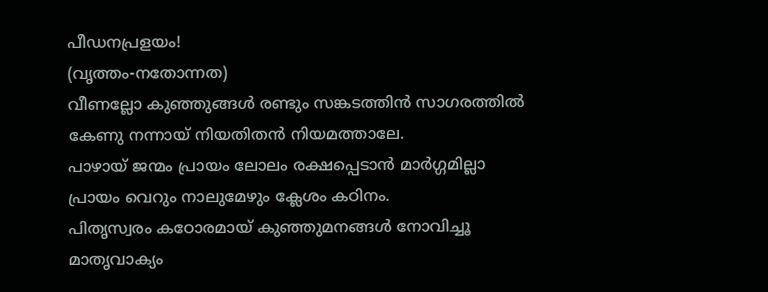പീഡനപ്രളയം!
(വൃത്തം-നതോന്നത)
വീണല്ലോ കുഞ്ഞുങ്ങൾ രണ്ടും സങ്കടത്തിൻ സാഗരത്തിൽ
കേണു നന്നായ് നിയതിതൻ നിയമത്താലേ.
പാഴായ് ജന്മം പ്രായം ലോലം രക്ഷപ്പെടാൻ മാർഗ്ഗമില്ലാ
പ്രായം വെറും നാലുമേഴും ക്ലേശം കഠിനം.
പിതൃസ്വരം കഠോരമായ് കുഞ്ഞുമനങ്ങൾ നോവിച്ചൂ
മാതൃവാക്യം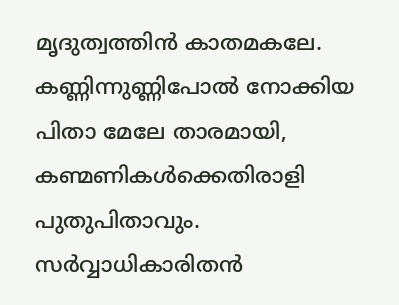മൃദുത്വത്തിൻ കാതമകലേ.
കണ്ണിന്നുണ്ണിപോൽ നോക്കിയ പിതാ മേലേ താരമായി,
കണ്മണികൾക്കെതിരാളി പുതുപിതാവും.
സർവ്വാധികാരിതൻ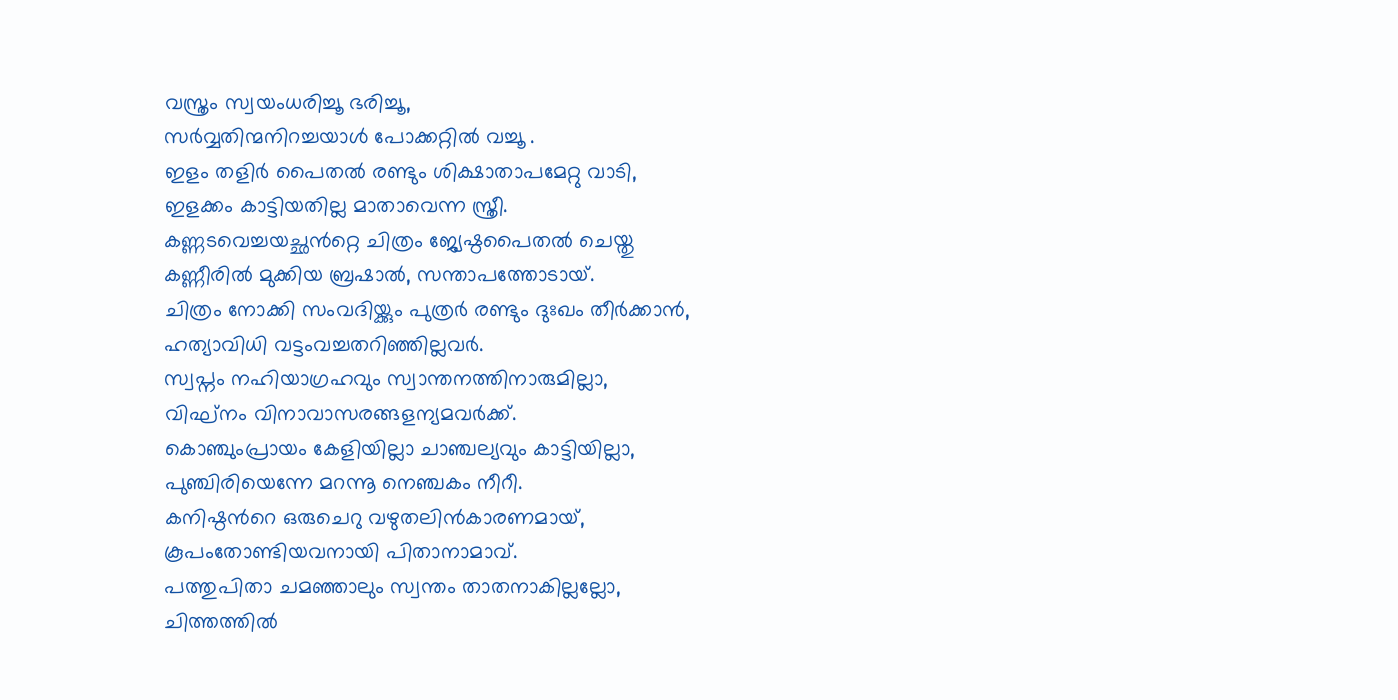വസ്ത്രം സ്വയംധരിച്ചൂ ഭരിച്ചൂ,
സർവ്വതിന്മനിറച്ചയാൾ പോക്കറ്റിൽ വച്ചൂ .
ഇളം തളിർ പൈതൽ രണ്ടും ശിക്ഷാതാപമേറ്റു വാടി,
ഇളക്കം കാട്ടിയതില്ല മാതാവെന്ന സ്ത്രീ.
കണ്ണടവെച്ചയച്ഛൻറ്റെ ചിത്രം ജ്യേഷ്ഠപൈതൽ ചെയ്തു
കണ്ണീരിൽ മുക്കിയ ബ്രഷാൽ, സന്താപത്തോടായ്.
ചിത്രം നോക്കി സംവദിയ്ക്കും പുത്രർ രണ്ടും ദുഃഖം തീർക്കാൻ,
ഹത്യാവിധി വട്ടംവച്ചതറിഞ്ഞില്ലവർ.
സ്വപ്നം നഹിയാഗ്രഹവും സ്വാന്തനത്തിനാരുമില്ലാ,
വിഘ്നം വിനാവാസരങ്ങളന്യമവർക്ക്.
കൊഞ്ചുംപ്രായം കേളിയില്ലാ ചാഞ്ചല്യവും കാട്ടിയില്ലാ,
പുഞ്ചിരിയെന്നേ മറന്നൂ നെഞ്ചകം നീറീ.
കനിഷ്ഠൻറെ ഒരുചെറു വഴുതലിൻകാരണമായ്,
കൂപംതോണ്ടിയവനായി പിതാനാമാവ്.
പത്തുപിതാ ചമഞ്ഞാലും സ്വന്തം താതനാകില്ലല്ലോ,
ചിത്തത്തിൽ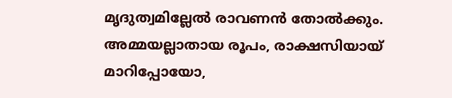മൃദുത്വമില്ലേൽ രാവണൻ തോൽക്കും.
അമ്മയല്ലാതായ രൂപം, രാക്ഷസിയായ് മാറിപ്പോയോ,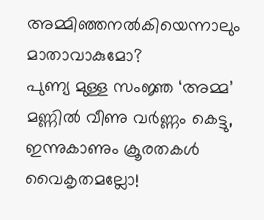അമ്മിഞ്ഞനൽകിയെന്നാലും മാതാവാകുമോ?
പുണ്യ മുള്ള സംജ്ഞ ‘അമ്മ’ മണ്ണിൽ വീണു വർണ്ണം കെട്ടു,
ഇന്നുകാണും ക്രൂരതകൾ വൈകൃതമല്ലോ!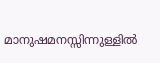മാനുഷമനസ്സിന്നുള്ളിൽ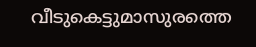വീടുകെട്ടുമാസുരത്തെ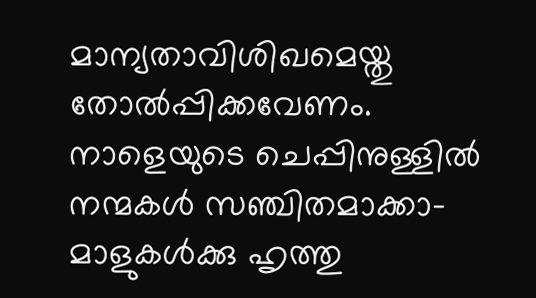മാന്യതാവിശിഖമെയ്തു തോൽപ്പിക്കവേണം.
നാളെയുടെ ചെപ്പിനുള്ളിൽ നന്മകൾ സഞ്ചിതമാക്കാ-
മാളുകൾക്കു ഹൃത്തു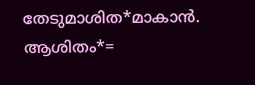തേടുമാശിത*മാകാൻ.
ആശിതം*=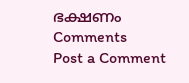ഭക്ഷണം
Comments
Post a Comment